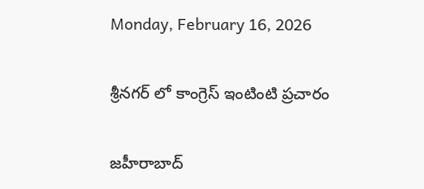Monday, February 16, 2026

శ్రీనగర్ లో కాంగ్రెస్ ఇంటింటి ప్రచారం

జహీరాబాద్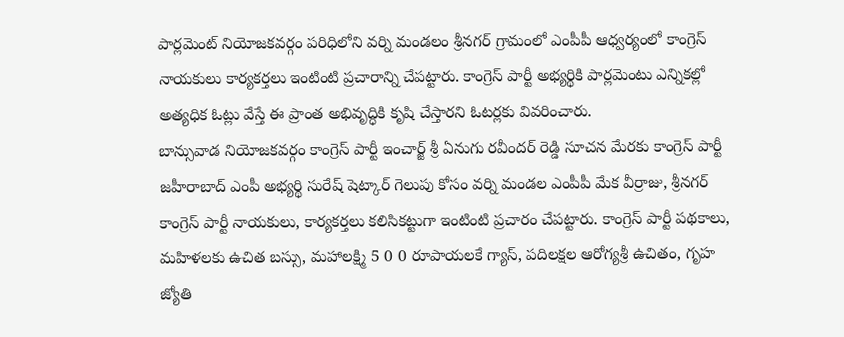పార్లమెంట్ నియోజకవర్గం పరిధిలోని వర్ని మండలం శ్రీనగర్ గ్రామంలో ఎంపీపీ ఆధ్వర్యంలో కాంగ్రెస్ నాయకులు కార్యకర్తలు ఇంటింటి ప్రచారాన్ని చేపట్టారు. కాంగ్రెస్ పార్టీ అభ్యర్థికి పార్లమెంటు ఎన్నికల్లో అత్యధిక ఓట్లు వేస్తే ఈ ప్రాంత అభివృద్ధికి కృషి చేస్తారని ఓటర్లకు వివరించారు.
బాన్సువాడ నియోజకవర్గం కాంగ్రెస్ పార్టీ ఇంచార్జ్ శ్రీ ఏనుగు రవీందర్ రెడ్డి సూచన మేరకు కాంగ్రెస్ పార్టీ జహీరాబాద్ ఎంపీ అభ్యర్థి సురేష్ షెట్కార్ గెలుపు కోసం వర్ని మండల ఎంపీపీ మేక వీర్రాజు, శ్రీనగర్ కాంగ్రెస్ పార్టీ నాయకులు, కార్యకర్తలు కలిసికట్టుగా ఇంటింటి ప్రచారం చేపట్టారు. కాంగ్రెస్ పార్టీ పథకాలు, మహిళలకు ఉచిత బస్సు, మహాలక్ష్మి 5 0 0 రూపాయలకే గ్యాస్, పదిలక్షల ఆరోగ్యశ్రీ ఉచితం, గృహ జ్యోతి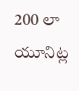200 లా యూనిట్ల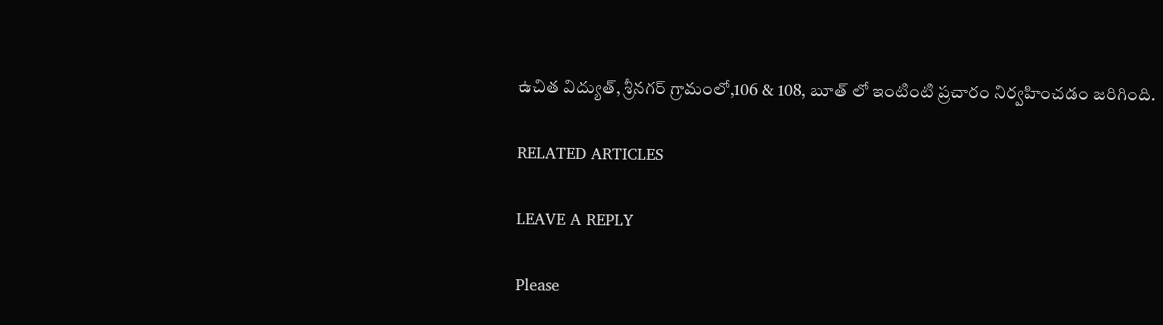ఉచిత విద్యుత్, శ్రీనగర్ గ్రామంలో,106 & 108, బూత్ లో ఇంటింటి ప్రచారం నిర్వహించడం జరిగింది.

RELATED ARTICLES

LEAVE A REPLY

Please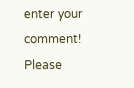enter your comment!
Please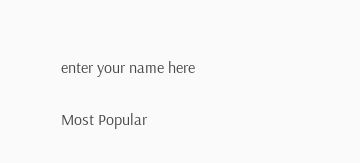enter your name here

Most Popular